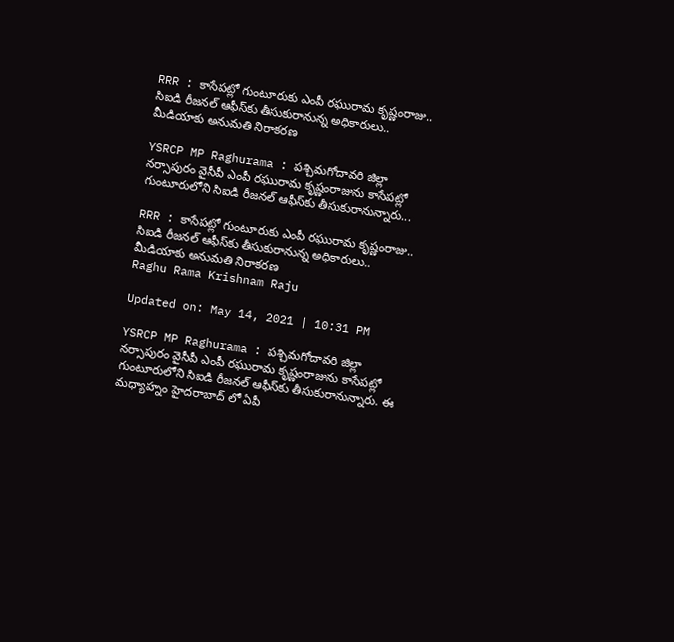RRR : కాసేపట్లో గుంటూరుకు ఎంపీ రఘురామ కృష్ణంరాజు.. సిఐడి రీజనల్ ఆఫీస్‌కు తీసుకురానున్న అధికారులు.. మీడియాకు అనుమతి నిరాకరణ

YSRCP MP Raghurama : పశ్చిమగోదావరి జిల్లా నర్సాపురం వైసీపీ ఎంపీ రఘురామ కృష్ణంరాజును కాసేపట్లో గుంటూరులోని సిఐడి రీజనల్ ఆఫీస్‌కు తీసుకురానున్నారు...

RRR : కాసేపట్లో గుంటూరుకు ఎంపీ రఘురామ కృష్ణంరాజు.. సిఐడి రీజనల్ ఆఫీస్‌కు తీసుకురానున్న అధికారులు.. మీడియాకు అనుమతి నిరాకరణ
Raghu Rama Krishnam Raju

Updated on: May 14, 2021 | 10:31 PM

YSRCP MP Raghurama : పశ్చిమగోదావరి జిల్లా నర్సాపురం వైసీపీ ఎంపీ రఘురామ కృష్ణంరాజును కాసేపట్లో గుంటూరులోని సిఐడి రీజనల్ ఆఫీస్‌కు తీసుకురానున్నారు. ఈ మధ్యాహ్నం హైదరాబాద్ లో ఏపీ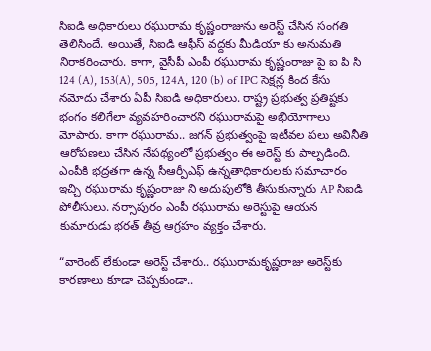సిఐడి అధికారులు రఘురామ కృష్ణంరాజును అరెస్ట్ చేసిన సంగతి తెలిసిందే. అయితే, సిఐడి ఆఫీస్ వద్దకు మీడియా కు అనుమతి నిరాకరించారు. కాగా, వైసీపీ ఎంపీ రఘురామ కృష్ణంరాజు పై ఐ పి సి 124 (A), 153(A), 505, 124A, 120 (b) of IPC సెక్షన్ల కింద కేసు నమోదు చేశారు ఏపీ సిఐడి అధికారులు. రాష్ట్ర ప్రభుత్వ ప్రతిష్టకు భంగం కలిగేలా వ్యవహరించారని రఘురామపై అభియోగాలు మోపారు. కాగా రఘురామ.. జగన్ ప్రభుత్వంపై ఇటీవల పలు అవినీతి ఆరోపణలు చేసిన నేపథ్యంలో ప్రభుత్వం ఈ అరెస్ట్ కు పాల్పడింది. ఎంపీకి భద్రతగా ఉన్న సీఆర్పీఎఫ్ ఉన్నతాధికారులకు సమాచారం ఇచ్చి రఘురామ కృష్ణంరాజు ని అదుపులోకి తీసుకున్నారు AP సిఐడి పోలీసులు. నర్సాపురం ఎంపీ రఘురామ అరెస్టుపై ఆయన కుమారుడు భరత్ తీవ్ర ఆగ్రహం వ్యక్తం చేశారు.

“వారెంట్‌ లేకుండా అరెస్ట్‌ చేశారు.. రఘురామకృష్ణరాజు అరెస్ట్‌కు కారణాలు కూడా చెప్పకుండా..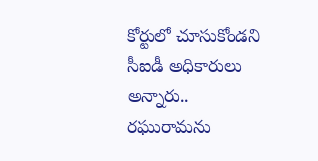కోర్టులో చూసుకోండని సీఐడీ అధికారులు అన్నారు.. రఘురామను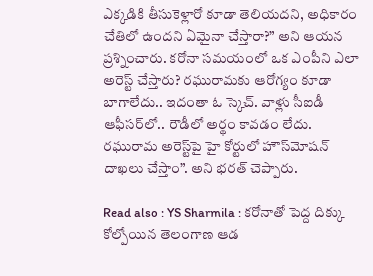ఎక్కడికి తీసుకెళ్లారో కూడా తెలియదని, అధికారం చేతిలో ఉందని ఏమైనా చేస్తారా?” అని ఆయన ప్రశ్నించారు. కరోనా సమయంలో ఒక ఎంపీని ఎలా అరెస్ట్‌ చేస్తారు? రఘురామకు ఆరోగ్యం కూడా బాగాలేదు.. ఇదంతా ఓ స్కెచ్. వాళ్లు సీఐడీ ఆఫీసర్‌లో.. రౌడీలో అర్థం కావడం లేదు. రఘురామ అరెస్ట్‌పై హై కోర్టులో హౌస్‌మోషన్‌ దాఖలు చేస్తాం”. అని భరత్ చెప్పారు.

Read also : YS Sharmila : కరోనాతో పెద్ద దిక్కు కోల్పోయిన తెలంగాణ ఆడ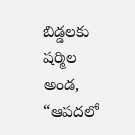బిడ్డలకు షర్మిల అండ, “ఆపదలో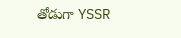తోడుగా YSSR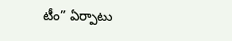టీం” ఏర్పాటు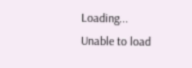Loading...
Unable to load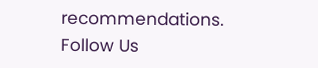recommendations.
Follow Us